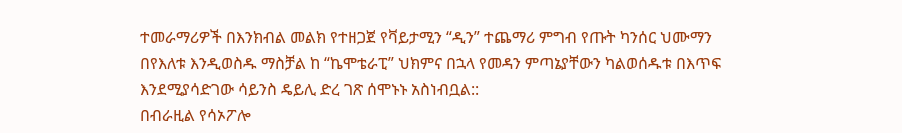ተመራማሪዎች በእንክብል መልክ የተዘጋጀ የቫይታሚን “ዲን” ተጨማሪ ምግብ የጡት ካንሰር ህሙማን በየእለቱ እንዲወስዱ ማስቻል ከ “ኬሞቴራፒ” ህክምና በኋላ የመዳን ምጣኔያቸውን ካልወሰዱቱ በእጥፍ እንደሚያሳድገው ሳይንስ ዴይሊ ድረ ገጽ ሰሞኑኑ አስነብቧል::
በብራዚል የሳኦፖሎ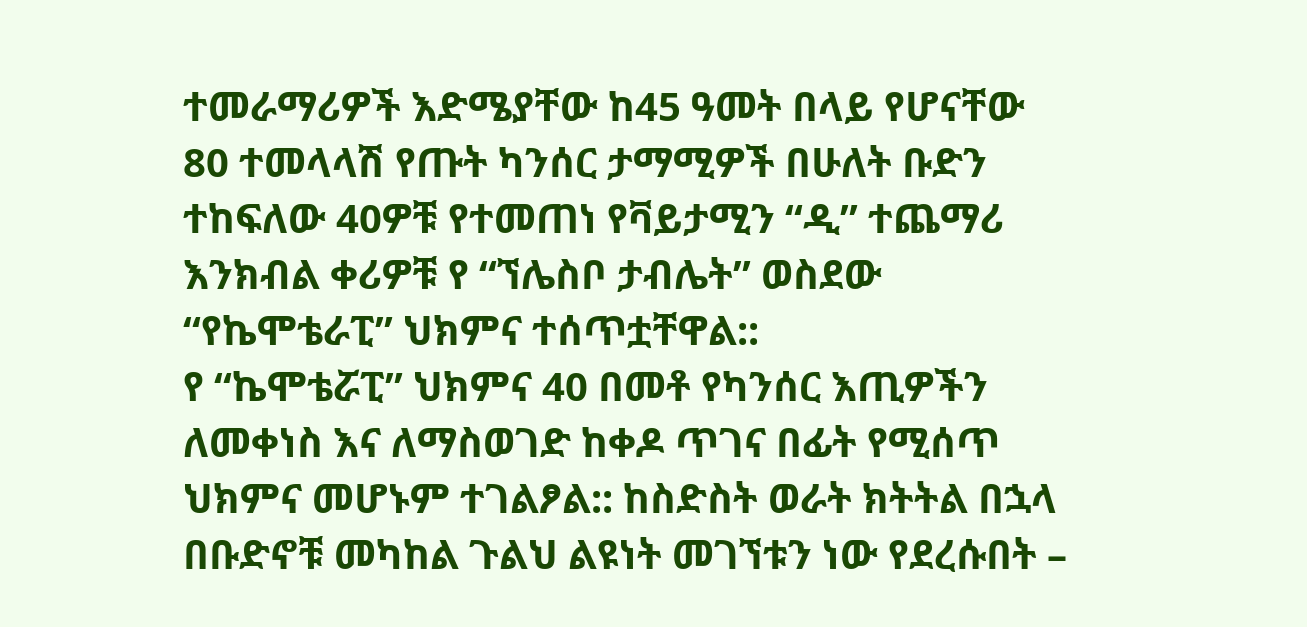ተመራማሪዎች እድሜያቸው ከ45 ዓመት በላይ የሆናቸው 80 ተመላላሽ የጡት ካንሰር ታማሚዎች በሁለት ቡድን ተከፍለው 40ዎቹ የተመጠነ የቫይታሚን “ዲ” ተጨማሪ እንክብል ቀሪዎቹ የ “ኘሌስቦ ታብሌት” ወስደው “የኬሞቴራፒ” ህክምና ተሰጥቷቸዋል::
የ “ኬሞቴሯፒ” ህክምና 40 በመቶ የካንሰር እጢዎችን ለመቀነስ እና ለማስወገድ ከቀዶ ጥገና በፊት የሚሰጥ ህክምና መሆኑም ተገልፆል:: ከስድስት ወራት ክትትል በኋላ በቡድኖቹ መካከል ጉልህ ልዩነት መገኘቱን ነው የደረሱበት –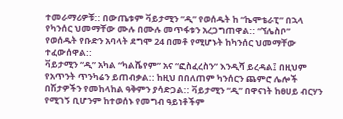ተመራማሪዎቹ:: በውጤቱም ቫይታሚን “ዲ” የወሰዱት ከ “ኬሞቴራፒ” በኋላ የካንሰር ህመማቸው ሙሉ በሙሉ መጥፋቱን አረጋግጠዋል:: “ኘሌስቦ” የወሰዱት የቡድን አባላት ደግሞ 24 በመቶ የሚሆኑት ከካንሰር ህመማቸው ተፈውሰዋል::
ቫይታሚን “ዲ” አካል “ካልሼየም” አና “ፎስፈረስን” እንዲሻ ይረዳል፤ በዚህም የአጥንት ጥንካሬን ይጠብቃል:: ከዚህ በበለጠም ካንሰርን ጨምሮ ሌሎች በሽታዎችን የመከላከል ዓቅምን ያሳድጋል:: ቫይታሚን “ዲ” በዋናነት ከፀሀይ ብርሃን የሚገኝ ቢሆንም ከተወሰኑ የመግብ ዓይነቶችም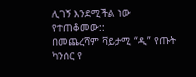ሊገኝ እንደሚችል ነው የተጠቆመው::
በመጨረሻም ቫይታሚ “ዲ” የጡት ካንሰር የ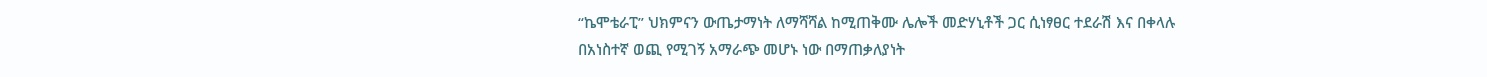“ኬሞቴራፒ” ህክምናን ውጤታማነት ለማሻሻል ከሚጠቅሙ ሌሎች መድሃኒቶች ጋር ሲነፃፀር ተደራሽ እና በቀላሉ በአነስተኛ ወጪ የሚገኝ አማራጭ መሆኑ ነው በማጠቃለያነት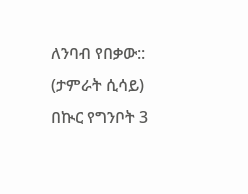ለንባብ የበቃው::
(ታምራት ሲሳይ)
በኲር የግንቦት 3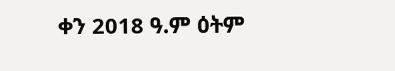ቀን 2018 ዓ.ም ዕትም